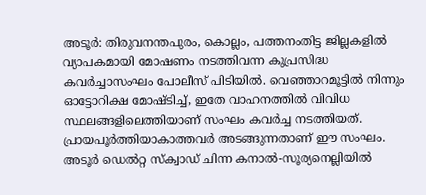അടൂർ: തിരുവനന്തപുരം, കൊല്ലം, പത്തനംതിട്ട ജില്ലകളിൽ വ്യാപകമായി മോഷണം നടത്തിവന്ന കുപ്രസിദ്ധ കവർച്ചാസംഘം പോലീസ് പിടിയിൽ. വെഞ്ഞാറമൂട്ടിൽ നിന്നും ഓട്ടോറിക്ഷ മോഷ്ടിച്ച്, ഇതേ വാഹനത്തിൽ വിവിധ സ്ഥലങ്ങളിലെത്തിയാണ് സംഘം കവർച്ച നടത്തിയത്. പ്രായപൂർത്തിയാകാത്തവർ അടങ്ങുന്നതാണ് ഈ സംഘം. അടൂർ ഡെൽറ്റ സ്ക്വാഡ് ചിന്ന കനാൽ-സൂര്യനെല്ലിയിൽ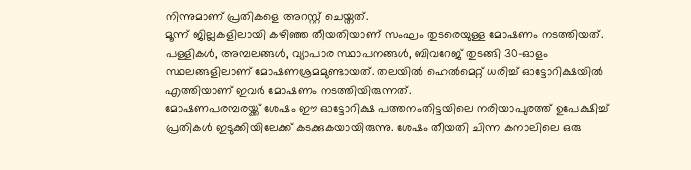നിന്നുമാണ് പ്രതികളെ അറസ്റ്റ് ചെയ്തത്.
മൂന്ന് ജില്ലകളിലായി കഴിഞ്ഞ തീയതിയാണ് സംഘം തുടരെയുള്ള മോഷണം നടത്തിയത്. പള്ളികൾ, അമ്പലങ്ങൾ, വ്യാപാര സ്ഥാപനങ്ങൾ, ബിവറേജ് തുടങ്ങി 30-ഓളം സ്ഥലങ്ങളിലാണ് മോഷണശ്രമമുണ്ടായത്. തലയിൽ ഹെൽമെറ്റ് ധരിച്ച് ഓട്ടോറിക്ഷയിൽ എത്തിയാണ് ഇവർ മോഷണം നടത്തിയിരുന്നത്.
മോഷണപരമ്പരയ്ക്ക് ശേഷം ഈ ഓട്ടോറിക്ഷ പത്തനംതിട്ടയിലെ നരിയാപുരത്ത് ഉപേക്ഷിച്ച് പ്രതികൾ ഇടുക്കിയിലേക്ക് കടക്കുകയായിരുന്നു. ശേഷം തീയതി ചിന്ന കനാലിലെ ഒരു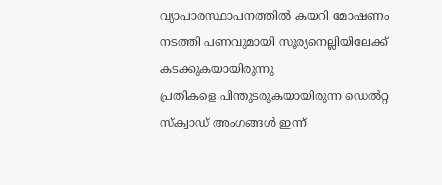വ്യാപാരസ്ഥാപനത്തിൽ കയറി മോഷണം നടത്തി പണവുമായി സൂര്യനെല്ലിയിലേക്ക് കടക്കുകയായിരുന്നു
പ്രതികളെ പിന്തുടരുകയായിരുന്ന ഡെൽറ്റ സ്ക്വാഡ് അംഗങ്ങൾ ഇന്ന്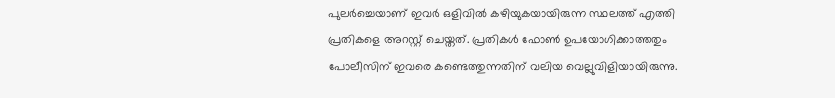പുലർച്ചെയാണ് ഇവർ ഒളിവിൽ കഴിയുകയായിരുന്ന സ്ഥലത്ത് എത്തി പ്രതികളെ അറസ്റ്റ് ചെയ്തത്. പ്രതികൾ ഫോൺ ഉപയോഗിക്കാത്തതും പോലീസിന് ഇവരെ കണ്ടെത്തുന്നതിന് വലിയ വെല്ലുവിളിയായിരുന്നു.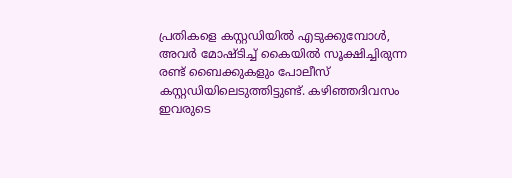പ്രതികളെ കസ്റ്റഡിയിൽ എടുക്കുമ്പോൾ, അവർ മോഷ്ടിച്ച് കൈയിൽ സൂക്ഷിച്ചിരുന്ന രണ്ട് ബൈക്കുകളും പോലീസ് കസ്റ്റഡിയിലെടുത്തിട്ടുണ്ട്. കഴിഞ്ഞദിവസം ഇവരുടെ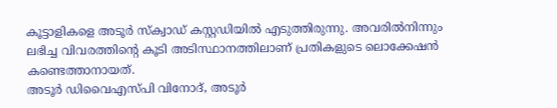കൂട്ടാളികളെ അടൂർ സ്ക്വാഡ് കസ്റ്റഡിയിൽ എടുത്തിരുന്നു. അവരിൽനിന്നും ലഭിച്ച വിവരത്തിന്റെ കൂടി അടിസ്ഥാനത്തിലാണ് പ്രതികളുടെ ലൊക്കേഷൻ കണ്ടെത്താനായത്.
അടൂർ ഡിവൈഎസ്പി വിനോദ്, അടൂർ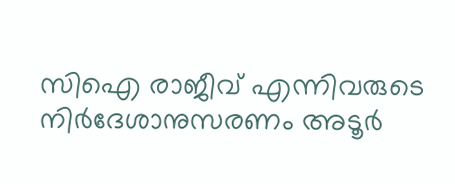സിഐ രാജീവ് എന്നിവരുടെ നിർദേശാനുസരണം അടൂർ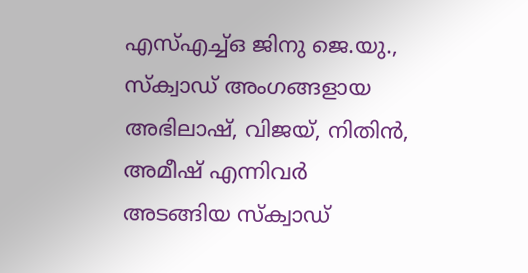എസ്എച്ച്ഒ ജിനു ജെ.യു., സ്ക്വാഡ് അംഗങ്ങളായ അഭിലാഷ്, വിജയ്, നിതിൻ, അമീഷ് എന്നിവർ അടങ്ങിയ സ്ക്വാഡ്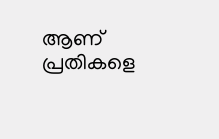ആണ് പ്രതികളെ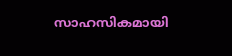സാഹസികമായി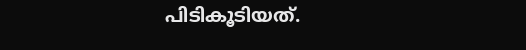പിടികൂടിയത്.